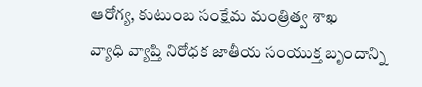ఆరోగ్య, కుటుంబ సంక్షేమ మంత్రిత్వ శాఖ
వ్యాధి వ్యాప్తి నిరోధక జాతీయ సంయుక్త బృందాన్ని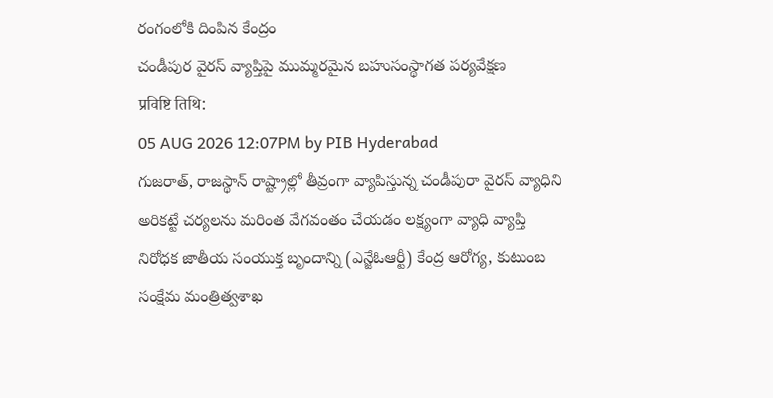రంగంలోకి దింపిన కేంద్రం
చండీపుర వైరస్ వ్యాప్తిపై ముమ్మరమైన బహుసంస్థాగత పర్యవేక్షణ
प्रविष्टि तिथि:
05 AUG 2026 12:07PM by PIB Hyderabad
గుజరాత్, రాజస్థాన్ రాష్ట్రాల్లో తీవ్రంగా వ్యాపిస్తున్న చండీపురా వైరస్ వ్యాధిని అరికట్టే చర్యలను మరింత వేగవంతం చేయడం లక్ష్యంగా వ్యాధి వ్యాప్తి నిరోధక జాతీయ సంయుక్త బృందాన్ని (ఎన్జేఓఆర్టీ) కేంద్ర ఆరోగ్య, కుటుంబ సంక్షేమ మంత్రిత్వశాఖ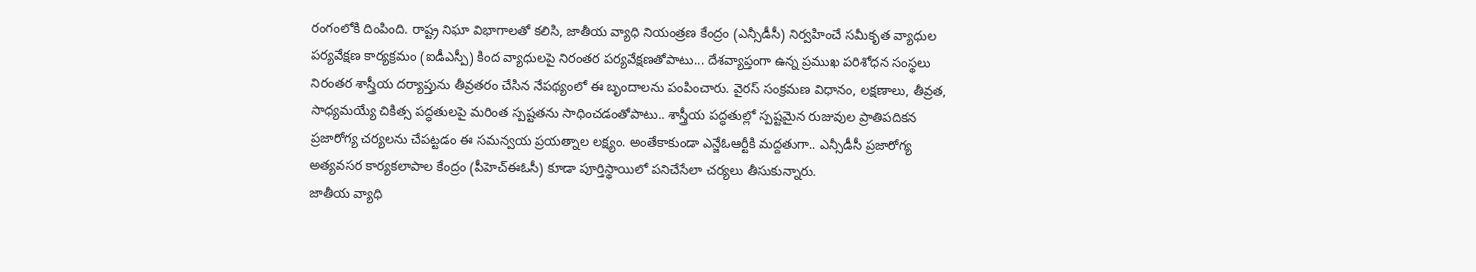రంగంలోకి దింపింది. రాష్ట్ర నిఘా విభాగాలతో కలిసి, జాతీయ వ్యాధి నియంత్రణ కేంద్రం (ఎన్సీడీసీ) నిర్వహించే సమీకృత వ్యాధుల పర్యవేక్షణ కార్యక్రమం (ఐడీఎస్పీ) కింద వ్యాధులపై నిరంతర పర్యవేక్షణతోపాటు... దేశవ్యాప్తంగా ఉన్న ప్రముఖ పరిశోధన సంస్థలు నిరంతర శాస్త్రీయ దర్యాప్తును తీవ్రతరం చేసిన నేపథ్యంలో ఈ బృందాలను పంపించారు. వైరస్ సంక్రమణ విధానం, లక్షణాలు, తీవ్రత, సాధ్యమయ్యే చికిత్స పద్ధతులపై మరింత స్పష్టతను సాధించడంతోపాటు.. శాస్త్రీయ పద్ధతుల్లో స్పష్టమైన రుజువుల ప్రాతిపదికన ప్రజారోగ్య చర్యలను చేపట్టడం ఈ సమన్వయ ప్రయత్నాల లక్ష్యం. అంతేకాకుండా ఎన్జేఓఆర్టీకి మద్దతుగా.. ఎన్సీడీసీ ప్రజారోగ్య అత్యవసర కార్యకలాపాల కేంద్రం (పీహెచ్ఈఓసీ) కూడా పూర్తిస్థాయిలో పనిచేసేలా చర్యలు తీసుకున్నారు.
జాతీయ వ్యాధి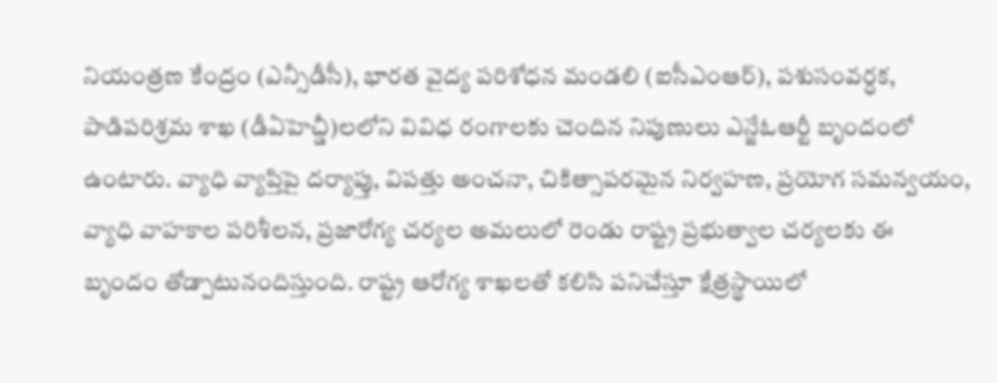నియంత్రణ కేంద్రం (ఎన్సీడీసీ), భారత వైద్య పరిశోధన మండలి (ఐసీఎంఆర్), పశుసంవర్ధక, పాడిపరిశ్రమ శాఖ (డీఏహెచ్డీ)లలోని వివిధ రంగాలకు చెందిన నిపుణులు ఎన్జేఓఆర్టీ బృందంలో ఉంటారు. వ్యాధి వ్యాప్తిపై దర్యాప్తు, విపత్తు అంచనా, చికిత్సాపరమైన నిర్వహణ, ప్రయోగ సమన్వయం, వ్యాధి వాహకాల పరిశీలన, ప్రజారోగ్య చర్యల అమలులో రెండు రాష్ట్ర ప్రభుత్వాల చర్యలకు ఈ బృందం తోడ్పాటునందిస్తుంది. రాష్ట్ర ఆరోగ్య శాఖలతో కలిసి పనిచేస్తూ క్షేత్రస్థాయిలో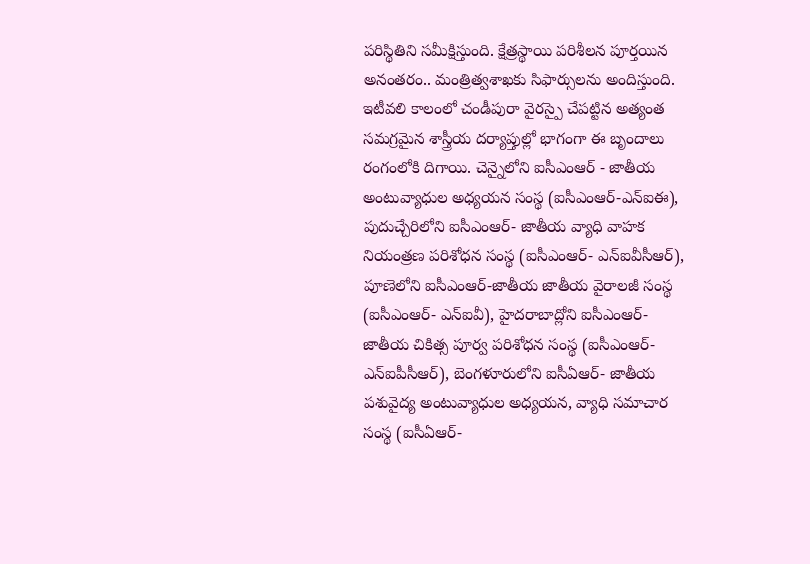పరిస్థితిని సమీక్షిస్తుంది. క్షేత్రస్థాయి పరిశీలన పూర్తయిన అనంతరం.. మంత్రిత్వశాఖకు సిఫార్సులను అందిస్తుంది.
ఇటీవలి కాలంలో చండీపురా వైరస్పై చేపట్టిన అత్యంత సమగ్రమైన శాస్త్రీయ దర్యాప్తుల్లో భాగంగా ఈ బృందాలు రంగంలోకి దిగాయి. చెన్నైలోని ఐసీఎంఆర్ - జాతీయ అంటువ్యాధుల అధ్యయన సంస్థ (ఐసీఎంఆర్-ఎన్ఐఈ), పుదుచ్చేరిలోని ఐసీఎంఆర్- జాతీయ వ్యాధి వాహక నియంత్రణ పరిశోధన సంస్థ (ఐసీఎంఆర్- ఎన్ఐవీసీఆర్), పూణెలోని ఐసీఎంఆర్-జాతీయ జాతీయ వైరాలజీ సంస్థ (ఐసీఎంఆర్- ఎన్ఐవీ), హైదరాబాద్లోని ఐసీఎంఆర్- జాతీయ చికిత్స పూర్వ పరిశోధన సంస్థ (ఐసీఎంఆర్- ఎన్ఐపీసీఆర్), బెంగళూరులోని ఐసీఏఆర్- జాతీయ పశువైద్య అంటువ్యాధుల అధ్యయన, వ్యాధి సమాచార సంస్థ (ఐసీఏఆర్-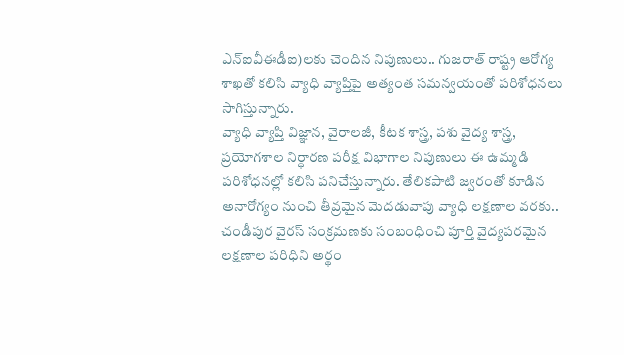ఎన్ఐవీఈడీఐ)లకు చెందిన నిపుణులు.. గుజరాత్ రాష్ట్ర ఆరోగ్య శాఖతో కలిసి వ్యాధి వ్యాప్తిపై అత్యంత సమన్వయంతో పరిశోధనలు సాగిస్తున్నారు.
వ్యాధి వ్యాప్తి విజ్ఞాన, వైరాలజీ, కీటక శాస్త్ర, పశు వైద్య శాస్త్ర, ప్రయోగశాల నిర్ధారణ పరీక్ష విభాగాల నిపుణులు ఈ ఉమ్మడి పరిశోధనల్లో కలిసి పనిచేస్తున్నారు. తేలికపాటి జ్వరంతో కూడిన అనారోగ్యం నుంచి తీవ్రమైన మెదడువాపు వ్యాధి లక్షణాల వరకు.. చండీపుర వైరస్ సంక్రమణకు సంబంధించి పూర్తి వైద్యపరమైన లక్షణాల పరిధిని అర్థం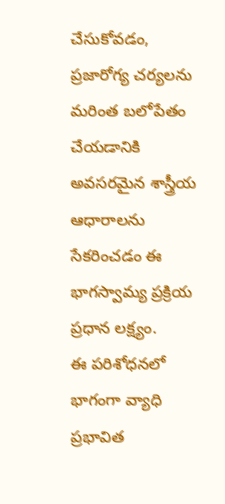చేసుకోవడం, ప్రజారోగ్య చర్యలను మరింత బలోపేతం చేయడానికి అవసరమైన శాస్త్రీయ ఆధారాలను సేకరించడం ఈ భాగస్వామ్య ప్రక్రియ ప్రధాన లక్ష్యం.
ఈ పరిశోధనలో భాగంగా వ్యాధి ప్రభావిత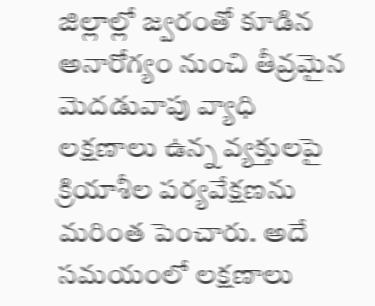జిల్లాల్లో జ్వరంతో కూడిన అనారోగ్యం నుంచి తీవ్రమైన మెదడువాపు వ్యాధి లక్షణాలు ఉన్న వ్యక్తులపై క్రియాశీల పర్యవేక్షణను మరింత పెంచారు. అదే సమయంలో లక్షణాలు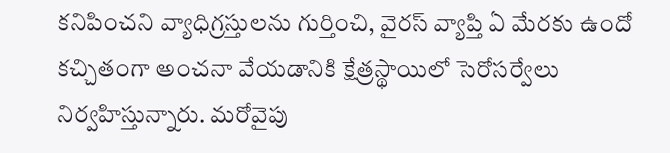కనిపించని వ్యాధిగ్రస్తులను గుర్తించి, వైరస్ వ్యాప్తి ఏ మేరకు ఉందో కచ్చితంగా అంచనా వేయడానికి క్షేత్రస్థాయిలో సెరోసర్వేలు నిర్వహిస్తున్నారు. మరోవైపు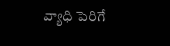వ్యాధి పెరిగే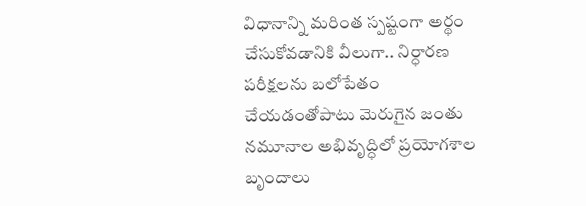విధానాన్ని మరింత స్పష్టంగా అర్థం చేసుకోవడానికి వీలుగా.. నిర్ధారణ పరీక్షలను బలోపేతం చేయడంతోపాటు మెరుగైన జంతు నమూనాల అభివృద్ధిలో ప్రయోగశాల బృందాలు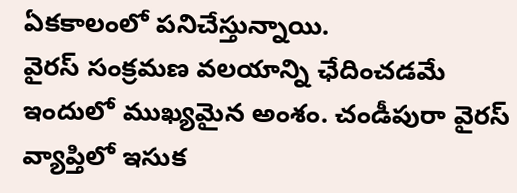ఏకకాలంలో పనిచేస్తున్నాయి.
వైరస్ సంక్రమణ వలయాన్ని ఛేదించడమే ఇందులో ముఖ్యమైన అంశం. చండీపురా వైరస్ వ్యాప్తిలో ఇసుక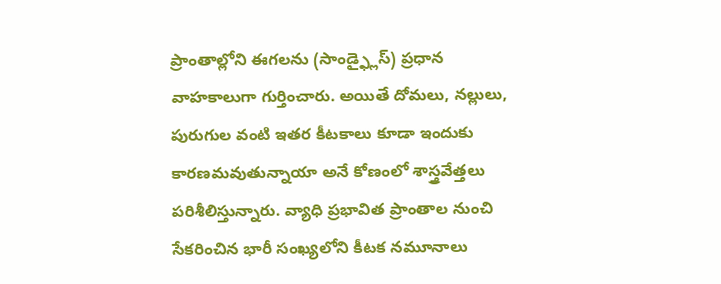ప్రాంతాల్లోని ఈగలను (సాండ్ఫ్లైస్) ప్రధాన వాహకాలుగా గుర్తించారు. అయితే దోమలు, నల్లులు, పురుగుల వంటి ఇతర కీటకాలు కూడా ఇందుకు కారణమవుతున్నాయా అనే కోణంలో శాస్త్రవేత్తలు పరిశీలిస్తున్నారు. వ్యాధి ప్రభావిత ప్రాంతాల నుంచి సేకరించిన భారీ సంఖ్యలోని కీటక నమూనాలు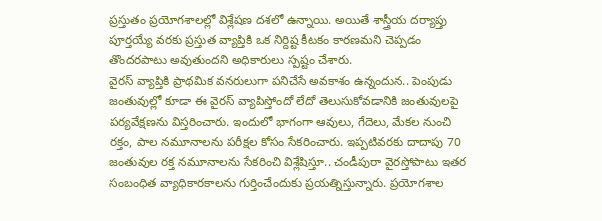ప్రస్తుతం ప్రయోగశాలల్లో విశ్లేషణ దశలో ఉన్నాయి. అయితే శాస్త్రీయ దర్యాప్తు పూర్తయ్యే వరకు ప్రస్తుత వ్యాప్తికి ఒక నిర్దిష్ట కీటకం కారణమని చెప్పడం తొందరపాటు అవుతుందని అధికారులు స్పష్టం చేశారు.
వైరస్ వ్యాప్తికి ప్రాథమిక వనరులుగా పనిచేసే అవకాశం ఉన్నందున.. పెంపుడు జంతువుల్లో కూడా ఈ వైరస్ వ్యాపిస్తోందో లేదో తెలుసుకోవడానికి జంతువులపై పర్యవేక్షణను విస్తరించారు. ఇందులో భాగంగా ఆవులు, గేదెలు, మేకల నుంచి రక్తం, పాల నమూనాలను పరీక్షల కోసం సేకరించారు. ఇప్పటివరకు దాదాపు 70 జంతువుల రక్త నమూనాలను సేకరించి విశ్లేషిస్తూ.. చండీపురా వైరస్తోపాటు ఇతర సంబంధిత వ్యాధికారకాలను గుర్తించేందుకు ప్రయత్నిస్తున్నారు. ప్రయోగశాల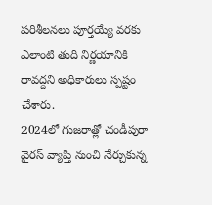పరిశీలనలు పూర్తయ్యే వరకు ఎలాంటి తుది నిర్ణయానికి రావద్దని అధికారులు స్పష్టం చేశారు.
2024లో గుజరాత్లో చండీపురా వైరస్ వ్యాప్తి నుంచి నేర్చుకున్న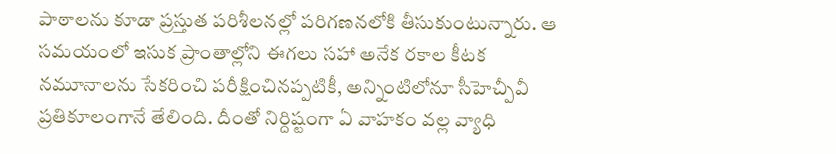పాఠాలను కూడా ప్రస్తుత పరిశీలనల్లో పరిగణనలోకి తీసుకుంటున్నారు. ఆ సమయంలో ఇసుక ప్రాంతాల్లోని ఈగలు సహా అనేక రకాల కీటక నమూనాలను సేకరించి పరీక్షించినప్పటికీ, అన్నింటిలోనూ సీహెచ్పీవీ ప్రతికూలంగానే తేలింది. దీంతో నిర్దిష్టంగా ఏ వాహకం వల్ల వ్యాధి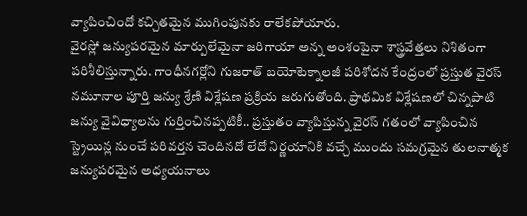వ్యాపించిందో కచ్చితమైన ముగింపునకు రాలేకపోయారు.
వైరస్లో జన్యుపరమైన మార్పులేమైనా జరిగాయా అన్న అంశంపైనా శాస్త్రవేత్తలు నిశితంగా పరిశీలిస్తున్నారు. గాంధీనగర్లోని గుజరాత్ బయోటెక్నాలజీ పరిశోదన కేంద్రంలో ప్రస్తుత వైరస్ నమూనాల పూర్తి జన్యు శ్రేణి విశ్లేషణ ప్రక్రియ జరుగుతోంది. ప్రాథమిక విశ్లేషణలో చిన్నపాటి జన్యు వైవిధ్యాలను గుర్తించినప్పటికీ.. ప్రస్తుతం వ్యాపిస్తున్న వైరస్ గతంలో వ్యాపించిన స్ట్రెయిన్ల నుంచే పరివర్తన చెందినదో లేదో నిర్ణయానికి వచ్చే ముందు సమగ్రమైన తులనాత్మక జన్యుపరమైన అధ్యయనాలు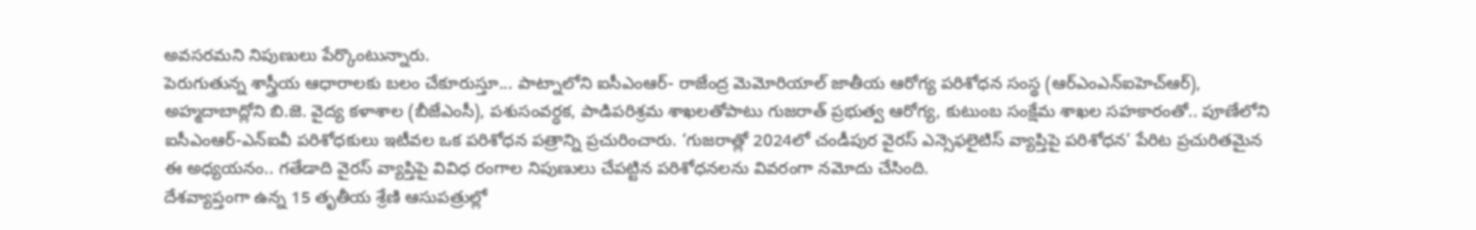అవసరమని నిపుణులు పేర్కొంటున్నారు.
పెరుగుతున్న శాస్త్రీయ ఆధారాలకు బలం చేకూరుస్తూ... పాట్నాలోని ఐసీఎంఆర్- రాజేంద్ర మెమోరియాల్ జాతీయ ఆరోగ్య పరిశోధన సంస్థ (ఆర్ఎంఎన్ఐహెచ్ఆర్), అహ్మదాబాద్లోని బి.జె. వైద్య కళాశాల (బీజేఎంసీ), పశుసంవర్ధక, పాడిపరిశ్రమ శాఖలతోపాటు గుజరాత్ ప్రభుత్వ ఆరోగ్య, కుటుంబ సంక్షేమ శాఖల సహకారంతో.. పూణేలోని ఐసీఎంఆర్-ఎన్ఐవీ పరిశోధకులు ఇటీవల ఒక పరిశోధన పత్రాన్ని ప్రచురించారు. ‘గుజరాత్లో 2024లో చండీపుర వైరస్ ఎన్సెఫలైటిస్ వ్యాప్తిపై పరిశోధన’ పేరిట ప్రచురితమైన ఈ అధ్యయనం.. గతేడాది వైరస్ వ్యాప్తిపై వివిధ రంగాల నిపుణులు చేపట్టిన పరిశోధనలను వివరంగా నమోదు చేసింది.
దేశవ్యాప్తంగా ఉన్న 15 తృతీయ శ్రేణి ఆసుపత్రుల్లో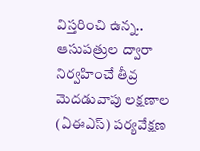విస్తరించి ఉన్న.. ఆసుపత్రుల ద్వారా నిర్వహించే తీవ్ర మెదడువాపు లక్షణాల (ఏఈఎస్) పర్యవేక్షణ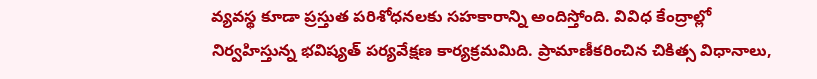వ్యవస్థ కూడా ప్రస్తుత పరిశోధనలకు సహకారాన్ని అందిస్తోంది. వివిధ కేంద్రాల్లో నిర్వహిస్తున్న భవిష్యత్ పర్యవేక్షణ కార్యక్రమమిది. ప్రామాణీకరించిన చికిత్స విధానాలు,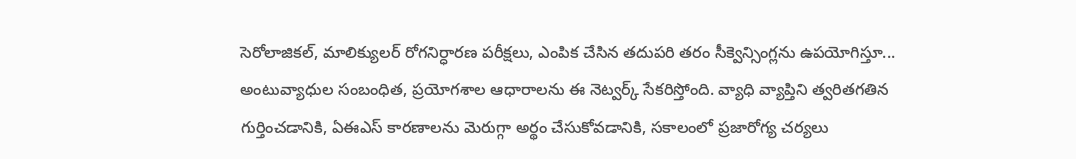సెరోలాజికల్, మాలిక్యులర్ రోగనిర్ధారణ పరీక్షలు, ఎంపిక చేసిన తదుపరి తరం సీక్వెన్సింగ్లను ఉపయోగిస్తూ... అంటువ్యాధుల సంబంధిత, ప్రయోగశాల ఆధారాలను ఈ నెట్వర్క్ సేకరిస్తోంది. వ్యాధి వ్యాప్తిని త్వరితగతిన గుర్తించడానికి, ఏఈఎస్ కారణాలను మెరుగ్గా అర్థం చేసుకోవడానికి, సకాలంలో ప్రజారోగ్య చర్యలు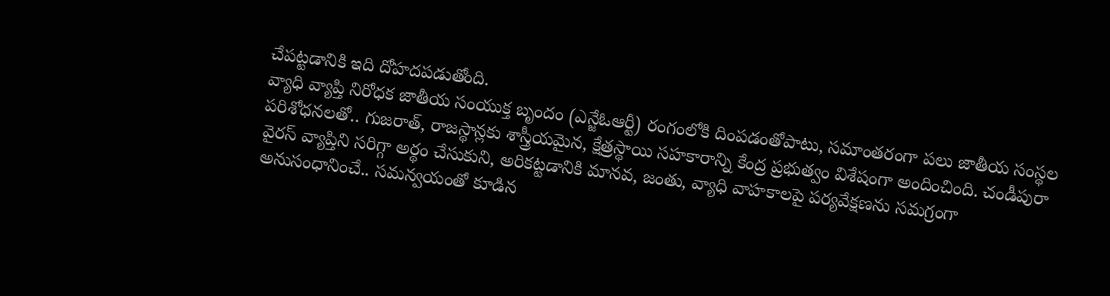చేపట్టడానికి ఇది దోహదపడుతోంది.
వ్యాధి వ్యాప్తి నిరోధక జాతీయ సంయుక్త బృందం (ఎన్జేఓఆర్టీ) రంగంలోకి దింపడంతోపాటు, సమాంతరంగా పలు జాతీయ సంస్థల పరిశోధనలతో.. గుజరాత్, రాజస్థాన్లకు శాస్త్రీయమైన, క్షేత్రస్థాయి సహకారాన్ని కేంద్ర ప్రభుత్వం విశేషంగా అందించింది. చండీపురా వైరస్ వ్యాప్తిని సరిగ్గా అర్థం చేసుకుని, అరికట్టడానికి మానవ, జంతు, వ్యాధి వాహకాలపై పర్యవేక్షణను సమగ్రంగా అనుసంధానించే.. సమన్వయంతో కూడిన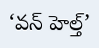‘వన్ హెల్త్’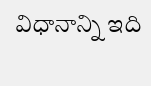విధానాన్ని ఇది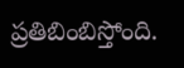ప్రతిబింబిస్తోంది.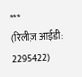***
(रिलीज़ आईडी: 2295422)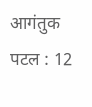आगंतुक पटल : 12